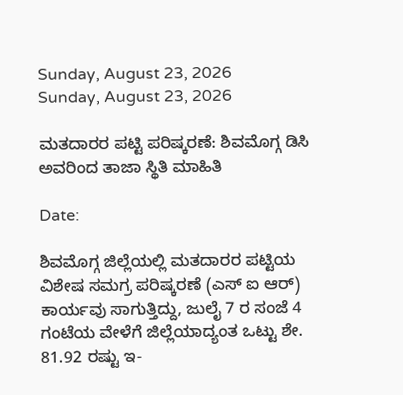Sunday, August 23, 2026
Sunday, August 23, 2026

ಮತದಾರರ ಪಟ್ಟಿ ಪರಿಷ್ಕರಣೆ: ಶಿವಮೊಗ್ಗ ಡಿಸಿ ಅವರಿಂದ ತಾಜಾ ಸ್ಥಿತಿ ಮಾಹಿತಿ

Date:

ಶಿವಮೊಗ್ಗ ಜಿಲ್ಲೆಯಲ್ಲಿ ಮತದಾರರ ಪಟ್ಟಿಯ ವಿಶೇಷ ಸಮಗ್ರ ಪರಿಷ್ಕರಣೆ (ಎಸ್ ಐ ಆರ್) ಕಾರ್ಯವು ಸಾಗುತ್ತಿದ್ದು, ಜುಲೈ 7 ರ ಸಂಜೆ 4 ಗಂಟೆಯ ವೇಳೆಗೆ ಜಿಲ್ಲೆಯಾದ್ಯಂತ ಒಟ್ಟು ಶೇ. 81.92 ರಷ್ಟು ಇ-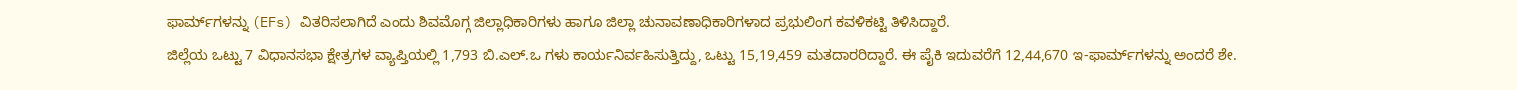ಫಾರ್ಮ್‌ಗಳನ್ನು (EFs) ವಿತರಿಸಲಾಗಿದೆ ಎಂದು ಶಿವಮೊಗ್ಗ ಜಿಲ್ಲಾಧಿಕಾರಿಗಳು ಹಾಗೂ ಜಿಲ್ಲಾ ಚುನಾವಣಾಧಿಕಾರಿಗಳಾದ ಪ್ರಭುಲಿಂಗ ಕವಳಿಕಟ್ಟಿ ತಿಳಿಸಿದ್ದಾರೆ.
ಜಿಲ್ಲೆಯ ಒಟ್ಟು 7 ವಿಧಾನಸಭಾ ಕ್ಷೇತ್ರಗಳ ವ್ಯಾಪ್ತಿಯಲ್ಲಿ 1,793 ಬಿ.ಎಲ್.ಒ ಗಳು ಕಾರ್ಯನಿರ್ವಹಿಸುತ್ತಿದ್ದು, ಒಟ್ಟು 15,19,459 ಮತದಾರರಿದ್ದಾರೆ. ಈ ಪೈಕಿ ಇದುವರೆಗೆ 12,44,670 ಇ-ಫಾರ್ಮ್‌ಗಳನ್ನು ಅಂದರೆ ಶೇ.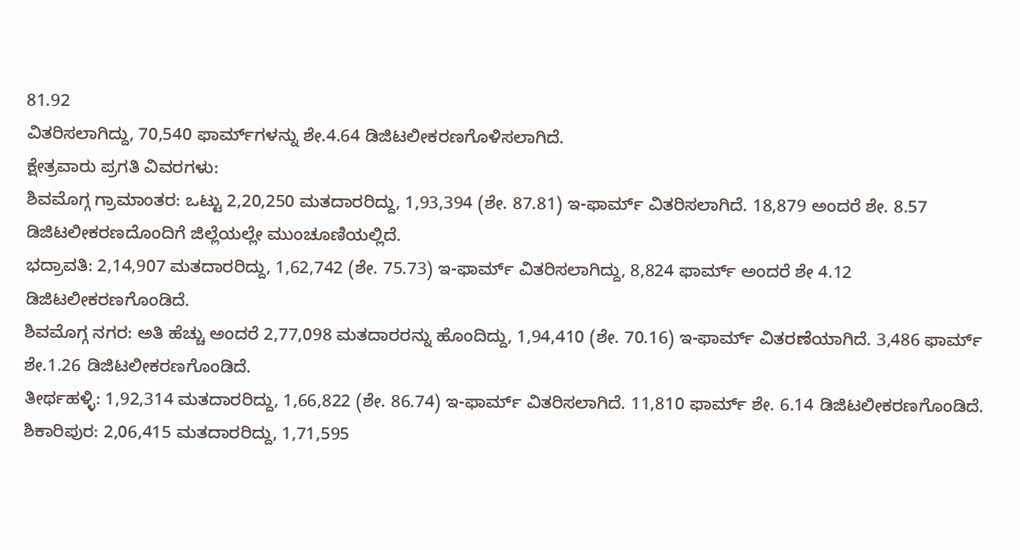81.92
ವಿತರಿಸಲಾಗಿದ್ದು, 70,540 ಫಾರ್ಮ್‌ಗಳನ್ನು ಶೇ.4.64 ಡಿಜಿಟಲೀಕರಣಗೊಳಿಸಲಾಗಿದೆ.
ಕ್ಷೇತ್ರವಾರು ಪ್ರಗತಿ ವಿವರಗಳು:
ಶಿವಮೊಗ್ಗ ಗ್ರಾಮಾಂತರ: ಒಟ್ಟು 2,20,250 ಮತದಾರರಿದ್ದು, 1,93,394 (ಶೇ. 87.81) ಇ-ಫಾರ್ಮ್ ವಿತರಿಸಲಾಗಿದೆ. 18,879 ಅಂದರೆ ಶೇ. 8.57 ಡಿಜಿಟಲೀಕರಣದೊಂದಿಗೆ ಜಿಲ್ಲೆಯಲ್ಲೇ ಮುಂಚೂಣಿಯಲ್ಲಿದೆ.
ಭದ್ರಾವತಿ: 2,14,907 ಮತದಾರರಿದ್ದು, 1,62,742 (ಶೇ. 75.73) ಇ-ಫಾರ್ಮ್ ವಿತರಿಸಲಾಗಿದ್ದು, 8,824 ಫಾರ್ಮ್ ಅಂದರೆ ಶೇ 4.12 ಡಿಜಿಟಲೀಕರಣಗೊಂಡಿದೆ.
ಶಿವಮೊಗ್ಗ ನಗರ: ಅತಿ ಹೆಚ್ಚು ಅಂದರೆ 2,77,098 ಮತದಾರರನ್ನು ಹೊಂದಿದ್ದು, 1,94,410 (ಶೇ. 70.16) ಇ-ಫಾರ್ಮ್ ವಿತರಣೆಯಾಗಿದೆ. 3,486 ಫಾರ್ಮ್ ಶೇ.1.26 ಡಿಜಿಟಲೀಕರಣಗೊಂಡಿದೆ.
ತೀರ್ಥಹಳ್ಳಿ: 1,92,314 ಮತದಾರರಿದ್ದು, 1,66,822 (ಶೇ. 86.74) ಇ-ಫಾರ್ಮ್ ವಿತರಿಸಲಾಗಿದೆ. 11,810 ಫಾರ್ಮ್ ಶೇ. 6.14 ಡಿಜಿಟಲೀಕರಣಗೊಂಡಿದೆ.
ಶಿಕಾರಿಪುರ: 2,06,415 ಮತದಾರರಿದ್ದು, 1,71,595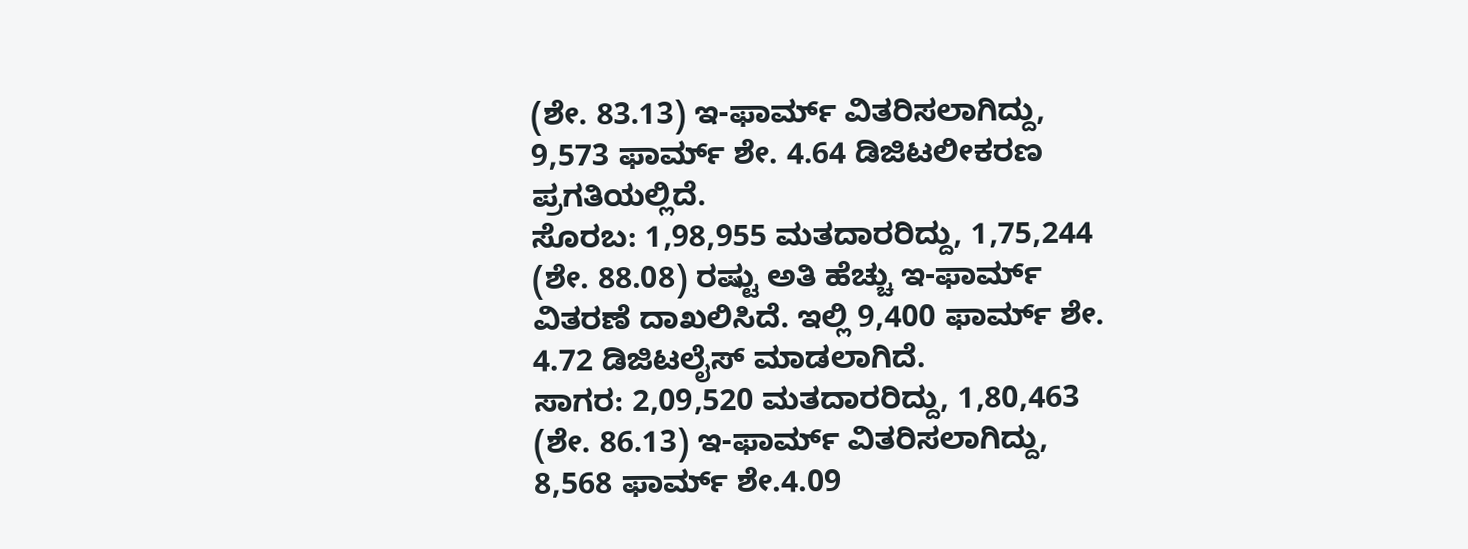(ಶೇ. 83.13) ಇ-ಫಾರ್ಮ್ ವಿತರಿಸಲಾಗಿದ್ದು, 9,573 ಫಾರ್ಮ್ ಶೇ. 4.64 ಡಿಜಿಟಲೀಕರಣ ಪ್ರಗತಿಯಲ್ಲಿದೆ.
ಸೊರಬ: 1,98,955 ಮತದಾರರಿದ್ದು, 1,75,244 (ಶೇ. 88.08) ರಷ್ಟು ಅತಿ ಹೆಚ್ಚು ಇ-ಫಾರ್ಮ್ ವಿತರಣೆ ದಾಖಲಿಸಿದೆ. ಇಲ್ಲಿ 9,400 ಫಾರ್ಮ್ ಶೇ. 4.72 ಡಿಜಿಟಲೈಸ್ ಮಾಡಲಾಗಿದೆ.
ಸಾಗರ: 2,09,520 ಮತದಾರರಿದ್ದು, 1,80,463 (ಶೇ. 86.13) ಇ-ಫಾರ್ಮ್ ವಿತರಿಸಲಾಗಿದ್ದು, 8,568 ಫಾರ್ಮ್ ಶೇ.4.09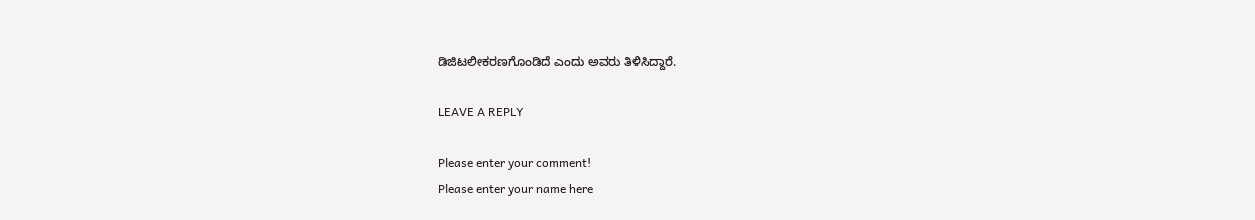ಡಿಜಿಟಲೀಕರಣಗೊಂಡಿದೆ ಎಂದು ಅವರು ತಿಳಿಸಿದ್ದಾರೆ.

LEAVE A REPLY

Please enter your comment!
Please enter your name here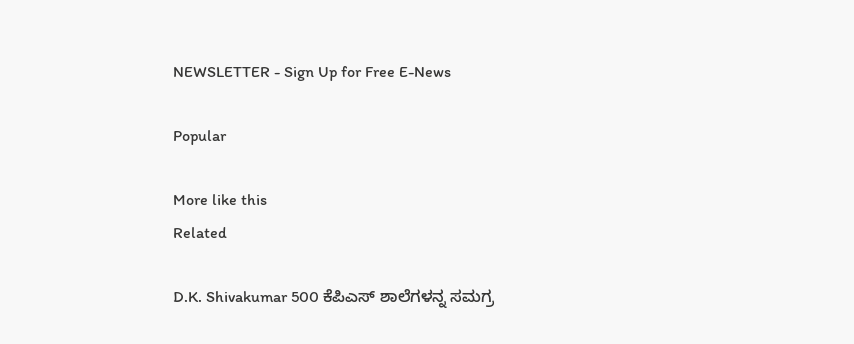NEWSLETTER - Sign Up for Free E-News

Popular

More like this
Related

D.K. Shivakumar 500 ಕೆಪಿಎಸ್ ಶಾಲೆಗಳನ್ನ ಸಮಗ್ರ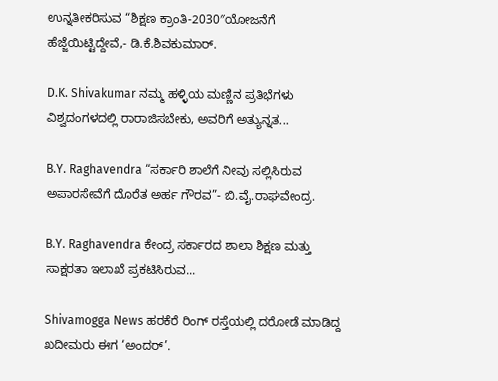ಉನ್ನತೀಕರಿಸುವ “ಶಿಕ್ಷಣ ಕ್ರಾಂತಿ-2030″ಯೋಜನೆಗೆ ಹೆಜ್ಜೆಯಿಟ್ಟಿದ್ದೇವೆ,- ಡಿ.ಕೆ.ಶಿವಕುಮಾರ್.

D.K. Shivakumar ನಮ್ಮ ಹಳ್ಳಿಯ ಮಣ್ಣಿನ ಪ್ರತಿಭೆಗಳು ವಿಶ್ವದಂಗಳದಲ್ಲಿ ರಾರಾಜಿಸಬೇಕು, ಅವರಿಗೆ ಅತ್ಯುನ್ನತ...

B.Y. Raghavendra “ಸರ್ಕಾರಿ ಶಾಲೆಗೆ ನೀವು ಸಲ್ಲಿಸಿರುವ ಅಪಾರಸೇವೆಗೆ ದೊರೆತ ಅರ್ಹ ಗೌರವ”- ಬಿ.ವೈ.ರಾಘವೇಂದ್ರ.

B.Y. Raghavendra ಕೇಂದ್ರ ಸರ್ಕಾರದ ಶಾಲಾ ಶಿಕ್ಷಣ ಮತ್ತು ಸಾಕ್ಷರತಾ ಇಲಾಖೆ ಪ್ರಕಟಿಸಿರುವ...

Shivamogga News ಹರಕೆರೆ ರಿಂಗ್ ರಸ್ತೆಯಲ್ಲಿ ದರೋಡೆ ಮಾಡಿದ್ದ ಖದೀಮರು ಈಗ ‘ಅಂದರ್’.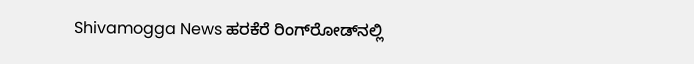Shivamogga News ಹರಕೆರೆ ರಿಂಗ್‌ರೋಡ್‌ನಲ್ಲಿ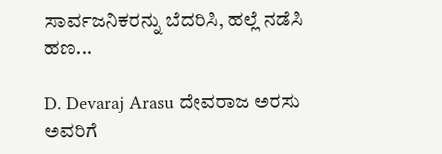ಸಾರ್ವಜನಿಕರನ್ನು ಬೆದರಿಸಿ, ಹಲ್ಲೆ ನಡೆಸಿ ಹಣ...

D. Devaraj Arasu ದೇವರಾಜ ಅರಸು ಅವರಿಗೆ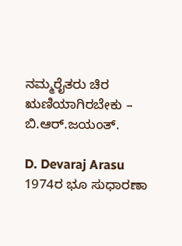ನಮ್ಮರೈತರು ಚಿರ ಋಣಿಯಾಗಿರಬೇಕು – ಬಿ.ಆರ್.ಜಯಂತ್.

D. Devaraj Arasu  1974ರ ಭೂ ಸುಧಾರಣಾ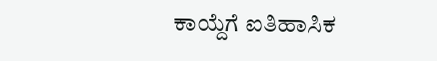ಕಾಯ್ದೆಗೆ ಐತಿಹಾಸಿಕ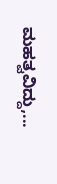ಮಹತ್ವವಿದ್ದು,...